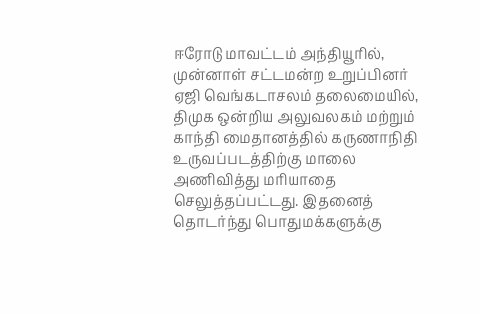ஈரோடு மாவட்டம் அந்தியூரில், முன்னாள் சட்டமன்ற உறுப்பினர் ஏஜி வெங்கடாசலம் தலைமையில், திமுக ஒன்றிய அலுவலகம் மற்றும் காந்தி மைதானத்தில் கருணாநிதி உருவப்படத்திற்கு மாலை அணிவித்து மரியாதை செலுத்தப்பட்டது. இதனைத் தொடர்ந்து பொதுமக்களுக்கு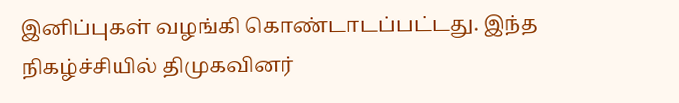இனிப்புகள் வழங்கி கொண்டாடப்பட்டது. இந்த நிகழ்ச்சியில் திமுகவினர்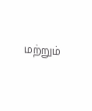மற்றும்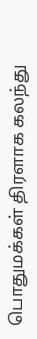பொதுமக்கள் திரளாக கலந்து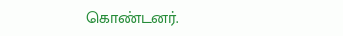கொண்டனர்.